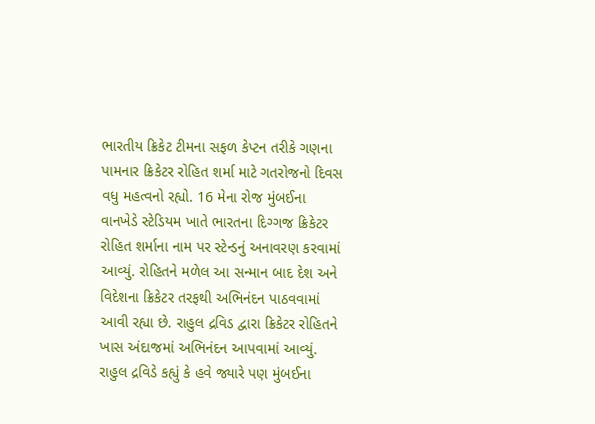ભારતીય ક્રિકેટ ટીમના સફળ કેપ્ટન તરીકે ગણના પામનાર ક્રિકેટર રોહિત શર્મા માટે ગતરોજનો દિવસ વધુ મહત્વનો રહ્યો. 16 મેના રોજ મુંબઈના વાનખેડે સ્ટેડિયમ ખાતે ભારતના દિગ્ગજ ક્રિકેટર રોહિત શર્માના નામ પર સ્ટેન્ડનું અનાવરણ કરવામાં આવ્યું. રોહિતને મળેલ આ સન્માન બાદ દેશ અને વિદેશના ક્રિકેટર તરફથી અભિનંદન પાઠવવામાં આવી રહ્યા છે. રાહુલ દ્રવિડ દ્વારા ક્રિકેટર રોહિતને ખાસ અંદાજમાં અભિનંદન આપવામાં આવ્યું. રાહુલ દ્રવિડે કહ્યું કે હવે જ્યારે પણ મુંબઈના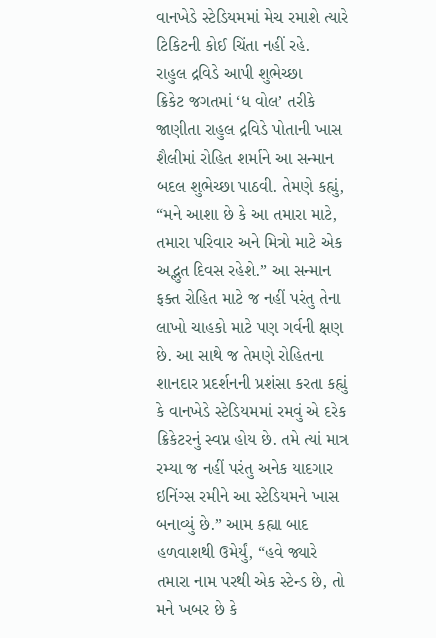વાનખેડે સ્ટેડિયમમાં મેચ રમાશે ત્યારે ટિકિટની કોઈ ચિંતા નહીં રહે.
રાહુલ દ્રવિડે આપી શુભેચ્છા
ક્રિકેટ જગતમાં ‘ધ વોલ’ તરીકે જાણીતા રાહુલ દ્રવિડે પોતાની ખાસ શૈલીમાં રોહિત શર્માને આ સન્માન બદલ શુભેચ્છા પાઠવી. તેમણે કહ્યું, “મને આશા છે કે આ તમારા માટે, તમારા પરિવાર અને મિત્રો માટે એક અદ્ભુત દિવસ રહેશે.” આ સન્માન ફક્ત રોહિત માટે જ નહીં પરંતુ તેના લાખો ચાહકો માટે પણ ગર્વની ક્ષણ છે. આ સાથે જ તેમણે રોહિતના શાનદાર પ્રદર્શનની પ્રશંસા કરતા કહ્યું કે વાનખેડે સ્ટેડિયમમાં રમવું એ દરેક ક્રિકેટરનું સ્વપ્ન હોય છે. તમે ત્યાં માત્ર રમ્યા જ નહીં પરંતુ અનેક યાદગાર ઇનિંગ્સ રમીને આ સ્ટેડિયમને ખાસ બનાવ્યું છે.” આમ કહ્યા બાદ હળવાશથી ઉમેર્યું, “હવે જ્યારે તમારા નામ પરથી એક સ્ટેન્ડ છે, તો મને ખબર છે કે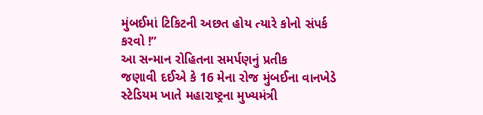મુંબઈમાં ટિકિટની અછત હોય ત્યારે કોનો સંપર્ક કરવો !”
આ સન્માન રોહિતના સમર્પણનું પ્રતીક
જણાવી દઈએ કે 16 મેના રોજ મુંબઈના વાનખેડે સ્ટેડિયમ ખાતે મહારાષ્ટ્રના મુખ્યમંત્રી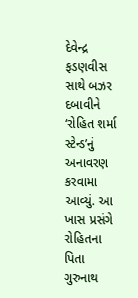દેવેન્દ્ર ફડણવીસ સાથે બઝર દબાવીને ‘રોહિત શર્મા સ્ટેન્ડ’નું અનાવરણ કરવામા આવ્યું. આ ખાસ પ્રસંગે રોહિતના પિતા ગુરુનાથ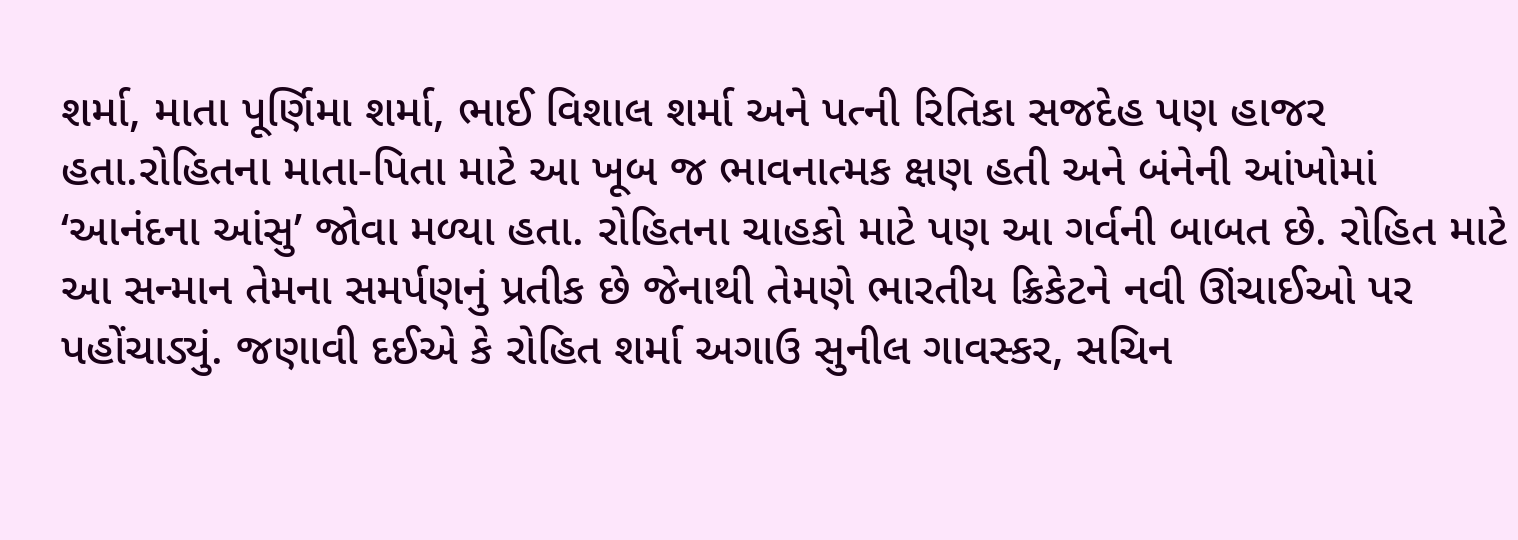શર્મા, માતા પૂર્ણિમા શર્મા, ભાઈ વિશાલ શર્મા અને પત્ની રિતિકા સજદેહ પણ હાજર હતા.રોહિતના માતા-પિતા માટે આ ખૂબ જ ભાવનાત્મક ક્ષણ હતી અને બંનેની આંખોમાં ‘આનંદના આંસુ’ જોવા મળ્યા હતા. રોહિતના ચાહકો માટે પણ આ ગર્વની બાબત છે. રોહિત માટે આ સન્માન તેમના સમર્પણનું પ્રતીક છે જેનાથી તેમણે ભારતીય ક્રિકેટને નવી ઊંચાઈઓ પર પહોંચાડ્યું. જણાવી દઈએ કે રોહિત શર્મા અગાઉ સુનીલ ગાવસ્કર, સચિન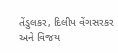તેંડુલકર, દિલીપ વેંગસરકર અને વિજય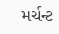મર્ચન્ટ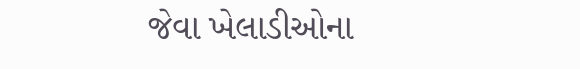જેવા ખેલાડીઓના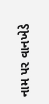નામ પર વાનખેડે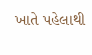ખાતે પહેલાથી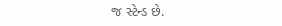જ સ્ટેન્ડ છે.